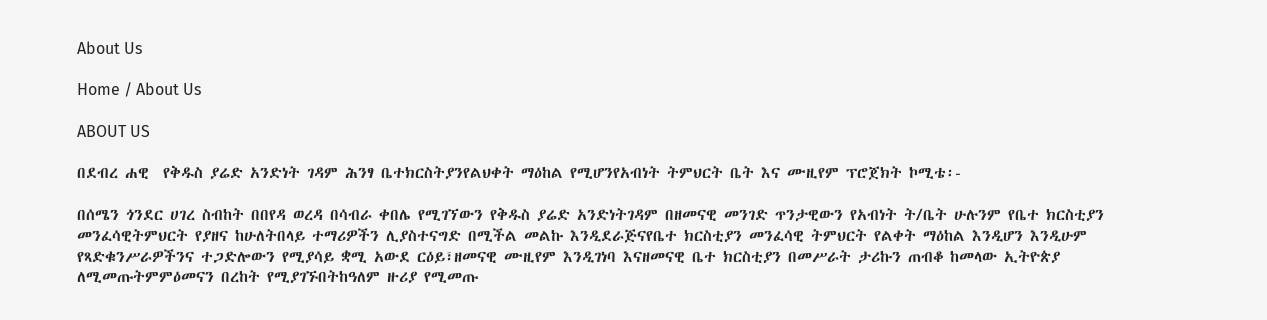About Us

Home / About Us

ABOUT US

በደብረ ሐዊ  የቅዱስ ያሬድ አንድነት ገዳም ሕንፃ ቤተክርስትያንየልህቀት ማዕከል የሚሆንየአብነት ትምህርት ቤት እና ሙዚየም ፕሮጀክት ኮሚቴ፡-

በሰሜን ጎንደር ሀገረ ስብከት በበየዳ ወረዳ በሳብራ ቀበሌ የሚገኘውን የቅዱስ ያሬድ አንድነትገዳም በዘመናዊ መንገድ ጥንታዊውን የአብነት ት/ቤት ሁሉንም የቤተ ክርስቲያን መንፈሳዊትምህርት የያዘና ከሁለትበላይ ተማሪዎችን ሊያስተናግድ በሚችል መልኩ እንዲደራጅናየቤተ ክርስቲያን መንፈሳዊ ትምህርት የልቀት ማዕከል እንዲሆን እንዲሁም የጻድቁንሥራዎችንና ተጋድሎውን የሚያሳይ ቋሚ አውደ ርዕይ፣ዘመናዊ ሙዚየም እንዲገነባ እናዘመናዊ ቤተ ክርስቲያን በመሥራት ታሪኩን ጠብቆ ከመላው ኢትዮጵያ ለሚመጡትምምዕመናን በረከት የሚያገኙበትከዓለም ዙሪያ የሚመጡ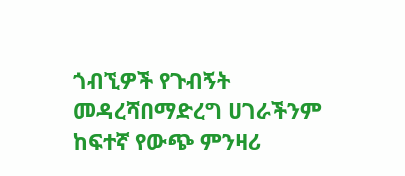ጎብኚዎች የጉብኝት መዳረሻበማድረግ ሀገራችንም ከፍተኛ የውጭ ምንዛሪ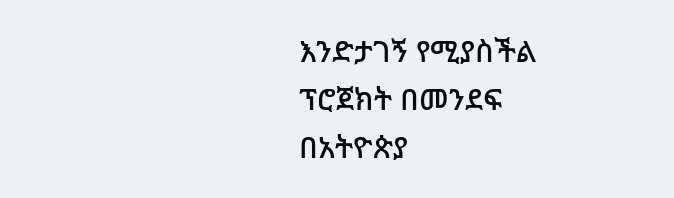እንድታገኝ የሚያስችል ፕሮጀክት በመንደፍ በአትዮጵያ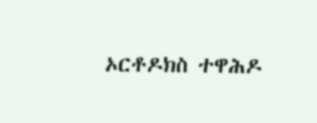ኦርቶዶክስ ተዋሕዶ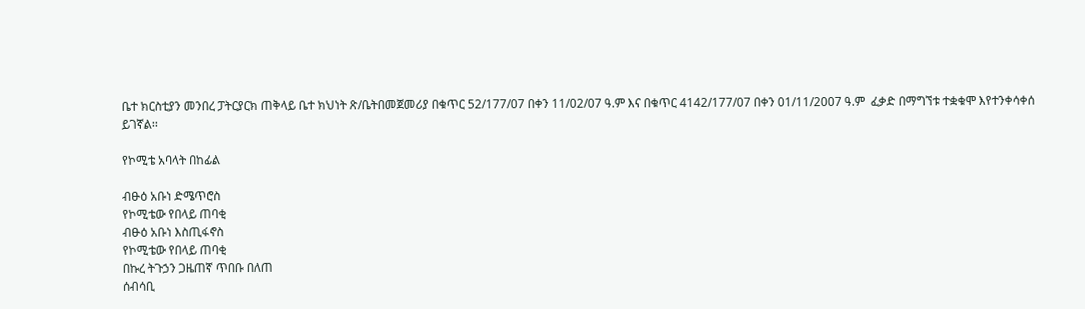ቤተ ክርስቲያን መንበረ ፓትርያርክ ጠቅላይ ቤተ ክህነት ጽ/ቤትበመጀመሪያ በቁጥር 52/177/07 በቀን 11/02/07 ዓ.ም እና በቁጥር 4142/177/07 በቀን 01/11/2007 ዓ.ም  ፈቃድ በማግኘቱ ተቋቁሞ እየተንቀሳቀሰ ይገኛል፡፡

የኮሚቴ አባላት በከፊል

ብፁዕ አቡነ ድሜጥሮስ
የኮሚቴው የበላይ ጠባቂ
ብፁዕ አቡነ እስጢፋኖስ
የኮሚቴው የበላይ ጠባቂ
በኩረ ትጉኃን ጋዜጠኛ ጥበቡ በለጠ
ሰብሳቢ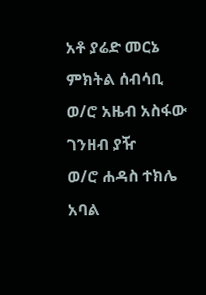አቶ ያሬድ መርኔ
ምክትል ሰብሳቢ
ወ/ሮ አዜብ አስፋው
ገንዘብ ያዥ
ወ/ሮ ሐዳስ ተክሌ
አባል